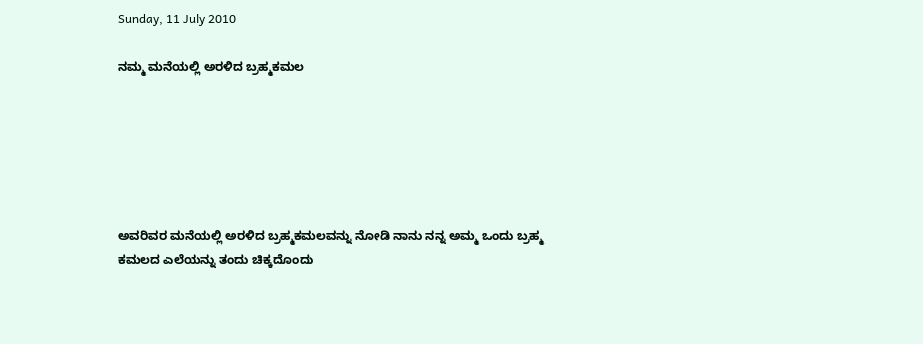Sunday, 11 July 2010

ನಮ್ಮ ಮನೆಯಲ್ಲಿ ಅರಳಿದ ಬ್ರಹ್ಮಕಮಲ






ಅವರಿವರ ಮನೆಯಲ್ಲಿ ಅರಳಿದ ಬ್ರಹ್ಮಕಮಲವನ್ನು ನೋಡಿ ನಾನು ನನ್ನ ಅಮ್ಮ ಒಂದು ಬ್ರಹ್ಮ ಕಮಲದ ಎಲೆಯನ್ನು ತಂದು ಚಿಕ್ಕದೊಂದು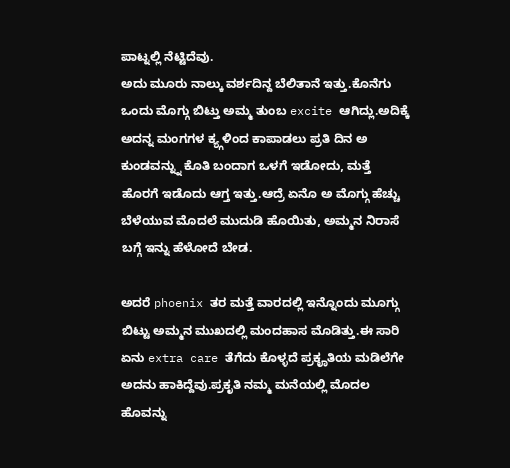ಪಾಟ್ನಲ್ಲಿ ನೆಟ್ಟಿದೆವು.
ಅದು ಮೂರು ನಾಲ್ಕು ವರ್ಶದಿನ್ದ ಬೆಲಿತಾನೆ ಇತ್ತು.ಕೊನೆಗು ಒಂದು ಮೊಗ್ಗು ಬಿಟ್ತು ಅಮ್ಮ ತುಂಬ excite ಆಗಿದ್ಲು.ಅದಿಕ್ಕೆ ಅದನ್ನ ಮಂಗಗಳ ಕ್ಯ್ಗಳಿಂದ ಕಾಪಾಡಲು ಪ್ರತಿ ದಿನ ಅ ಕುಂಡವನ್ನ್ನು ಕೊತಿ ಬಂದಾಗ ಒಳಗೆ ಇಡೋದು, ಮತ್ತೆ ಹೊರಗೆ ಇಡೊದು ಆಗ್ತ ಇತ್ತು.ಆದ್ರೆ ಏನೊ ಅ ಮೊಗ್ಗು ಹೆಚ್ಚು ಬೆಳೆಯುವ ಮೊದಲೆ ಮುದುಡಿ ಹೊಯಿತು, ಅಮ್ಮನ ನಿರಾಸೆ ಬಗ್ಗೆ ಇನ್ನು ಹೆಳೋದೆ ಬೇಡ.

ಅದರೆ phoenix ತರ ಮತ್ತೆ ವಾರದಲ್ಲಿ ಇನ್ನೊಂದು ಮೂಗ್ಗು ಬಿಟ್ಟು ಅಮ್ಮನ ಮುಖದಲ್ಲಿ ಮಂದಹಾಸ ಮೊಡಿತ್ತು.ಈ ಸಾರಿ ಏನು extra care ತೆಗೆದು ಕೊಳ್ಳದೆ ಪ್ರಕೄತಿಯ ಮಡಿಲೆಗೇ ಅದನು ಹಾಕಿದ್ದೆವು.ಪ್ರಕೃತಿ ನಮ್ಮ ಮನೆಯಲ್ಲಿ ಮೊದಲ ಹೊವನ್ನು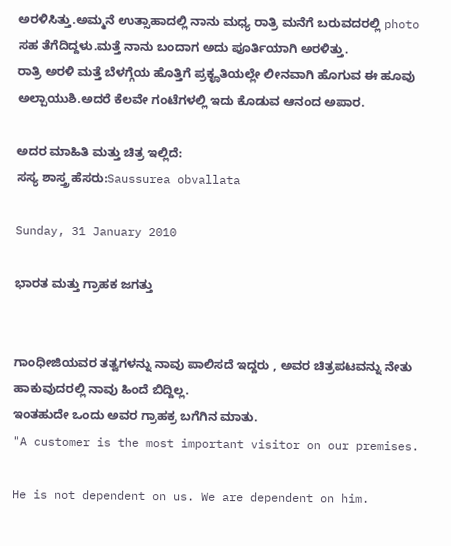ಅರಳಿಸಿತ್ತು.ಅಮ್ಮನೆ ಉತ್ಸಾಹಾದಲ್ಲಿ ನಾನು ಮಧ್ಯ ರಾತ್ರಿ ಮನೆಗೆ ಬರುವದರಲ್ಲಿ photo ಸಹ ತೆಗೆದಿದ್ದಳು.ಮತ್ತೆ ನಾನು ಬಂದಾಗ ಅದು ಪೂರ್ತಿಯಾಗಿ ಅರಳಿತ್ತು.
ರಾತ್ರಿ ಅರಳಿ ಮತ್ತೆ ಬೆಳಗ್ಗೆಯ ಹೊತ್ತಿಗೆ ಪ್ರಕೄತಿಯಲ್ಲೇ ಲೀನವಾಗಿ ಹೊಗುವ ಈ ಹೂವು ಅಲ್ಪಾಯುಶಿ.ಅದರೆ ಕೆಲವೇ ಗಂಟೆಗಳಲ್ಲಿ ಇದು ಕೊಡುವ ಆನಂದ ಅಪಾರ.

ಅದರ ಮಾಹಿತಿ ಮತ್ತು ಚಿತ್ರ ಇಲ್ಲಿದೆ:
ಸಸ್ಯ ಶಾಸ್ತ್ರ ಹೆಸರು:Saussurea obvallata

Sunday, 31 January 2010

ಭಾರತ ಮತ್ತು ಗ್ರಾಹಕ ಜಗತ್ತು


ಗಾಂಧೀಜಿಯವರ ತತ್ವಗಳನ್ನು ನಾವು ಪಾಲಿಸದೆ ಇದ್ದರು , ಅವರ ಚಿತ್ರಪಟವನ್ನು ನೇತು ಹಾಕುವುದರಲ್ಲಿ ನಾವು ಹಿಂದೆ ಬಿದ್ದಿಲ್ಲ.
ಇಂತಹುದೇ ಒಂದು ಅವರ ಗ್ರಾಹಕ್ರ ಬಗೆಗಿನ ಮಾತು.
"A customer is the most important visitor on our premises.

He is not dependent on us. We are dependent on him.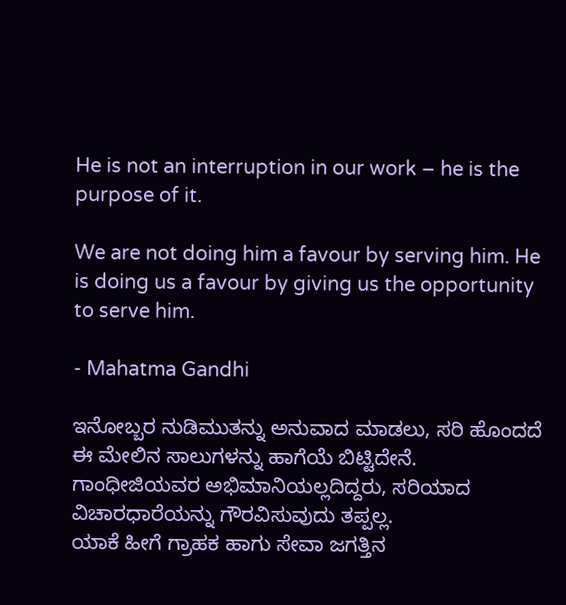He is not an interruption in our work – he is the purpose of it.

We are not doing him a favour by serving him. He is doing us a favour by giving us the opportunity to serve him.

- Mahatma Gandhi

ಇನೋಬ್ಬರ ನುಡಿಮುತನ್ನು ಅನುವಾದ ಮಾಡಲು, ಸರಿ ಹೊಂದದೆ ಈ ಮೇಲಿನ ಸಾಲುಗಳನ್ನು ಹಾಗೆಯೆ ಬಿಟ್ಟಿದೇನೆ.
ಗಾಂಧೀಜಿಯವರ ಅಭಿಮಾನಿಯಲ್ಲದಿದ್ದರು, ಸರಿಯಾದ ವಿಚಾರಧಾರೆಯನ್ನು ಗೌರವಿಸುವುದು ತಪ್ಪಲ್ಲ.
ಯಾಕೆ ಹೀಗೆ ಗ್ರಾಹಕ ಹಾಗು ಸೇವಾ ಜಗತ್ತಿನ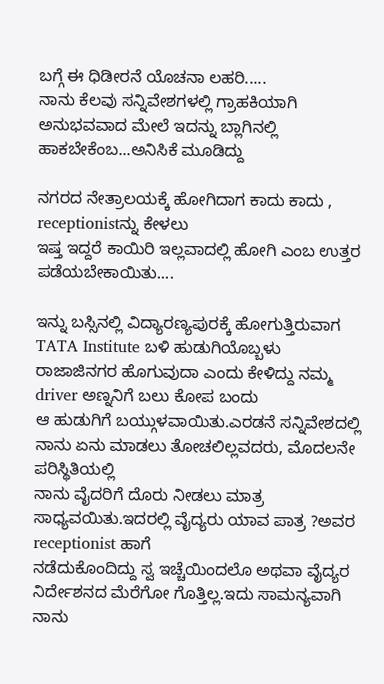ಬಗ್ಗೆ ಈ ಧಿಡೀರನೆ ಯೊಚನಾ ಲಹರಿ.....
ನಾನು ಕೆಲವು ಸನ್ನಿವೇಶಗಳಲ್ಲಿ ಗ್ರಾಹಕಿಯಾಗಿ ಅನುಭವವಾದ ಮೇಲೆ ಇದನ್ನು ಬ್ಲಾಗಿನಲ್ಲಿ ಹಾಕಬೇಕೆಂಬ...ಅನಿಸಿಕೆ ಮೂಡಿದ್ದು

ನಗರದ ನೇತ್ರಾಲಯಕ್ಕೆ ಹೋಗಿದಾಗ ಕಾದು ಕಾದು , receptionistನ್ನು ಕೇಳಲು
ಇಷ್ತ ಇದ್ದರೆ ಕಾಯಿರಿ ಇಲ್ಲವಾದಲ್ಲಿ ಹೋಗಿ ಎಂಬ ಉತ್ತರ ಪಡೆಯಬೇಕಾಯಿತು....

ಇನ್ನು ಬಸ್ಸಿನಲ್ಲಿ ವಿದ್ಯಾರಣ್ಯಪುರಕ್ಕೆ ಹೋಗುತ್ತಿರುವಾಗ TATA Institute ಬಳಿ ಹುಡುಗಿಯೊಬ್ಬಳು
ರಾಜಾಜಿನಗರ ಹೊಗುವುದಾ ಎಂದು ಕೇಳಿದ್ದು ನಮ್ಮ driver ಅಣ್ನನಿಗೆ ಬಲು ಕೋಪ ಬಂದು
ಆ ಹುಡುಗಿಗೆ ಬಯ್ಗುಳವಾಯಿತು.ಎರಡನೆ ಸನ್ನಿವೇಶದಲ್ಲಿ ನಾನು ಏನು ಮಾಡಲು ತೋಚಲಿಲ್ಲವದರು, ಮೊದಲನೇ ಪರಿಸ್ಥಿತಿಯಲ್ಲಿ
ನಾನು ವೈದರಿಗೆ ದೊರು ನೀಡಲು ಮಾತ್ರ ಸಾಧ್ಯವಯಿತು.ಇದರಲ್ಲಿ ವೈದ್ಯರು ಯಾವ ಪಾತ್ರ ?ಅವರ receptionist ಹಾಗೆ
ನಡೆದುಕೊಂದಿದ್ದು ಸ್ವ ಇಚ್ಚೆಯಿಂದಲೊ ಅಥವಾ ವೈದ್ಯರ ನಿರ್ದೇಶನದ ಮೆರೆಗೋ ಗೊತ್ತಿಲ್ಲ.ಇದು ಸಾಮನ್ಯವಾಗಿ ನಾನು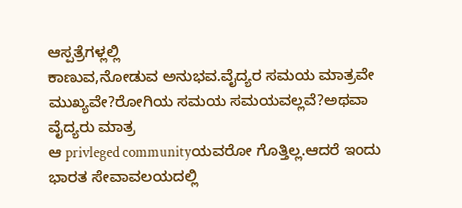ಆಸ್ಪತ್ರೆಗಳ್ಲಲ್ಲಿ
ಕಾಣುವ,ನೋಡುವ ಅನುಭವ.ವೈದ್ಯರ ಸಮಯ ಮಾತ್ರವೇ ಮುಖ್ಯವೇ?ರೋಗಿಯ ಸಮಯ ಸಮಯವಲ್ಲವೆ?ಅಥವಾ ವೈದ್ಯರು ಮಾತ್ರ
ಆ privleged communityಯವರೋ ಗೊತ್ತಿಲ್ಲ.ಆದರೆ ಇಂದು ಭಾರತ ಸೇವಾವಲಯದಲ್ಲಿ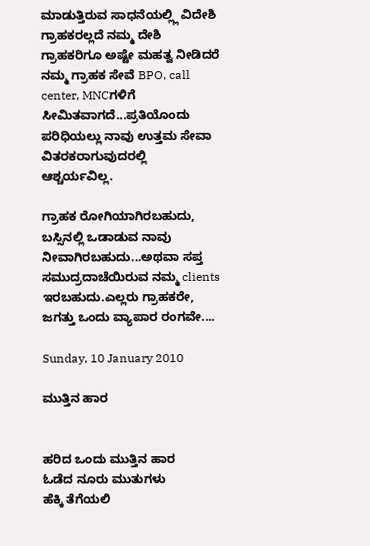ಮಾಡುತ್ತಿರುವ ಸಾಧನೆಯಲ್ಲ್ಲಿ ವಿದೇಶಿ
ಗ್ರಾಹಕರಲ್ಲದೆ ನಮ್ಮ ದೇಶಿ ಗ್ರಾಹಕರಿಗೂ ಅಷ್ಟೇ ಮಹತ್ವ ನೀಡಿದರೆ ನಮ್ಮ ಗ್ರಾಹಕ ಸೇವೆ BPO, call center, MNCಗಳಿಗೆ
ಸೀಮಿತವಾಗದೆ...ಪ್ರತಿಯೊಂದು ಪರಿಧಿಯಲ್ಲು ನಾವು ಉತ್ತಮ ಸೇವಾ ವಿತರಕರಾಗುವುದರಲ್ಲಿ ಆಶ್ಚರ್ಯವಿಲ್ಲ.

ಗ್ರಾಹಕ ರೋಗಿಯಾಗಿರಬಹುದು, ಬಸ್ಸಿನಲ್ಲಿ ಒಡಾಡುವ ನಾವು ನೀವಾಗಿರಬಹುದು...ಅಥವಾ ಸಪ್ತ ಸಮುದ್ರದಾಚೆಯಿರುವ ನಮ್ಮ clients ಇರಬಹುದು.ಎಲ್ಲರು ಗ್ರಾಹಕರೇ, ಜಗತ್ತು ಒಂದು ವ್ಯಾಪಾರ ರಂಗವೇ....

Sunday, 10 January 2010

ಮುತ್ತಿನ ಹಾರ


ಹರಿದ ಒಂದು ಮುತ್ತಿನ ಹಾರ
ಓಡೆದ ನೂರು ಮುತುಗಳು
ಹೆಕ್ಕಿ ತೆಗೆಯಲಿ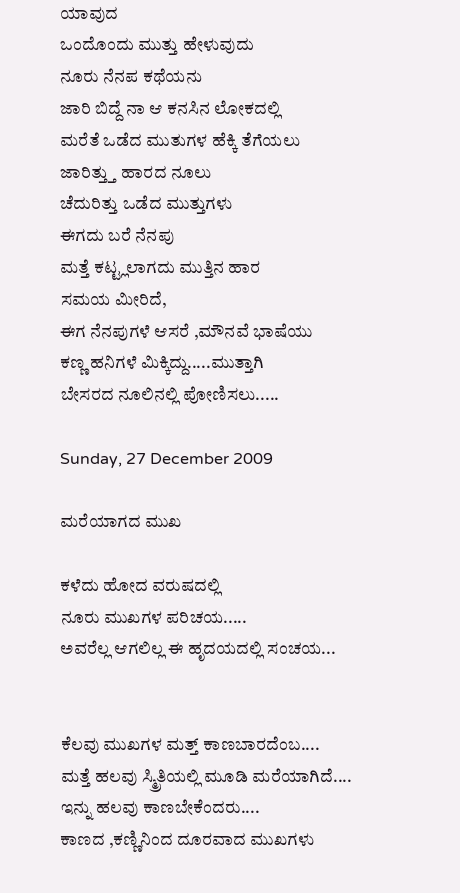ಯಾವುದ
ಒಂದೊಂದು ಮುತ್ತು ಹೇಳುವುದು
ನೂರು ನೆನಪ ಕಥೆಯನು
ಜಾರಿ ಬಿದ್ದೆ ನಾ ಆ ಕನಸಿನ ಲೋಕದಲ್ಲಿ
ಮರೆತೆ ಒಡೆದ ಮುತುಗಳ ಹೆಕ್ಕಿ ತೆಗೆಯಲು
ಜಾರಿತ್ತ್ತು ಹಾರದ ನೂಲು
ಚೆದುರಿತ್ತು ಒಡೆದ ಮುತ್ತುಗಳು
ಈಗದು ಬರೆ ನೆನಪು
ಮತ್ತೆ ಕಟ್ಟ್ಲಲಾಗದು ಮುತ್ತಿನ ಹಾರ
ಸಮಯ ಮೀರಿದೆ,
ಈಗ ನೆನಪುಗಳೆ ಆಸರೆ ,ಮೌನವೆ ಭಾಷೆಯು
ಕಣ್ಣ ಹನಿಗಳೆ ಮಿಕ್ಕಿದ್ದು.....ಮುತ್ತಾಗಿ
ಬೇಸರದ ನೂಲಿನಲ್ಲಿ ಪೋಣಿಸಲು.....

Sunday, 27 December 2009

ಮರೆಯಾಗದ ಮುಖ

ಕಳೆದು ಹೋದ ವರುಷದಲ್ಲಿ
ನೂರು ಮುಖಗಳ ಪರಿಚಯ.....
ಅವರೆಲ್ಲ ಆಗಲಿಲ್ಲ ಈ ಹೃದಯದಲ್ಲಿ ಸಂಚಯ...


ಕೆಲವು ಮುಖಗಳ ಮತ್ತ್ ಕಾಣಬಾರದೆಂಬ....
ಮತ್ತೆ ಹಲವು ಸ್ಮ್ರಿತಿಯಲ್ಲಿ ಮೂಡಿ ಮರೆಯಾಗಿದೆ....
ಇನ್ನು ಹಲವು ಕಾಣಬೇಕೆಂದರು....
ಕಾಣದ ,ಕಣ್ಣಿನಿಂದ ದೂರವಾದ ಮುಖಗಳು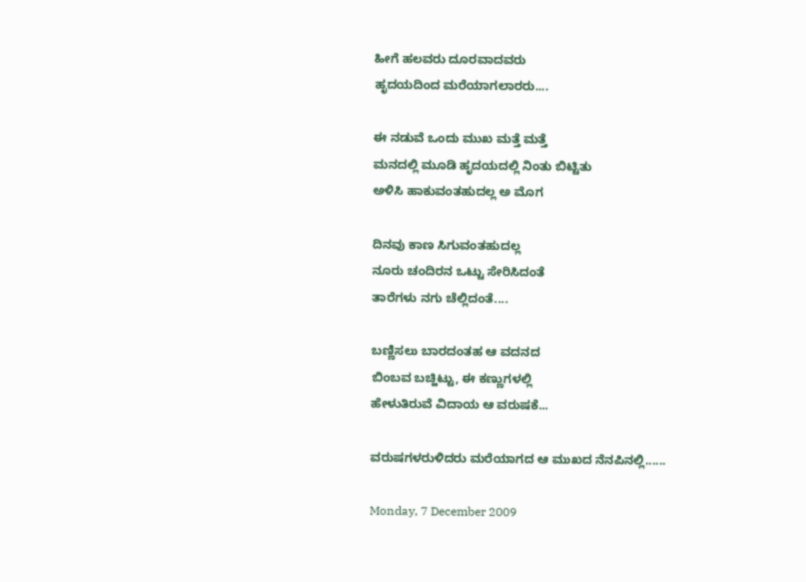ಹೀಗೆ ಹಲವರು ದೂರವಾದವರು
ಹೃದಯದಿಂದ ಮರೆಯಾಗಲಾರರು....

ಈ ನಡುವೆ ಒಂದು ಮುಖ ಮತ್ತೆ ಮತ್ತೆ
ಮನದಲ್ಲಿ ಮೂಡಿ ಹೃದಯದಲ್ಲಿ ನಿಂತು ಬಿಟ್ಟಿತು
ಅಳಿಸಿ ಹಾಕುವಂತಹುದಲ್ಲ ಅ ಮೊಗ

ದಿನವು ಕಾಣ ಸಿಗುವಂತಹುದಲ್ಲ
ನೂರು ಚಂದಿರನ ಒಟ್ಟು ಸೇರಿಸಿದಂತೆ
ತಾರೆಗಳು ನಗು ಚೆಲ್ಲಿದಂತೆ....

ಬಣ್ಣಿಸಲು ಬಾರದಂತಹ ಆ ವದನದ
ಬಿಂಬವ ಬಚ್ಹಿಟ್ಟು, ಈ ಕಣ್ಣುಗಳಲ್ಲಿ
ಹೇಳುತಿರುವೆ ವಿದಾಯ ಆ ವರುಷಕೆ...

ವರುಷಗಳರುಳಿದರು ಮರೆಯಾಗದ ಆ ಮುಖದ ನೆನಪಿನಲ್ಲಿ......

Monday, 7 December 2009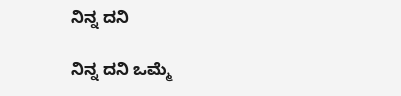ನಿನ್ನ ದನಿ

ನಿನ್ನ ದನಿ ಒಮ್ಮೆ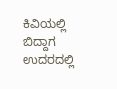ಕಿವಿಯಲ್ಲಿ ಬಿದ್ದಾಗ
ಉದರದಲ್ಲಿ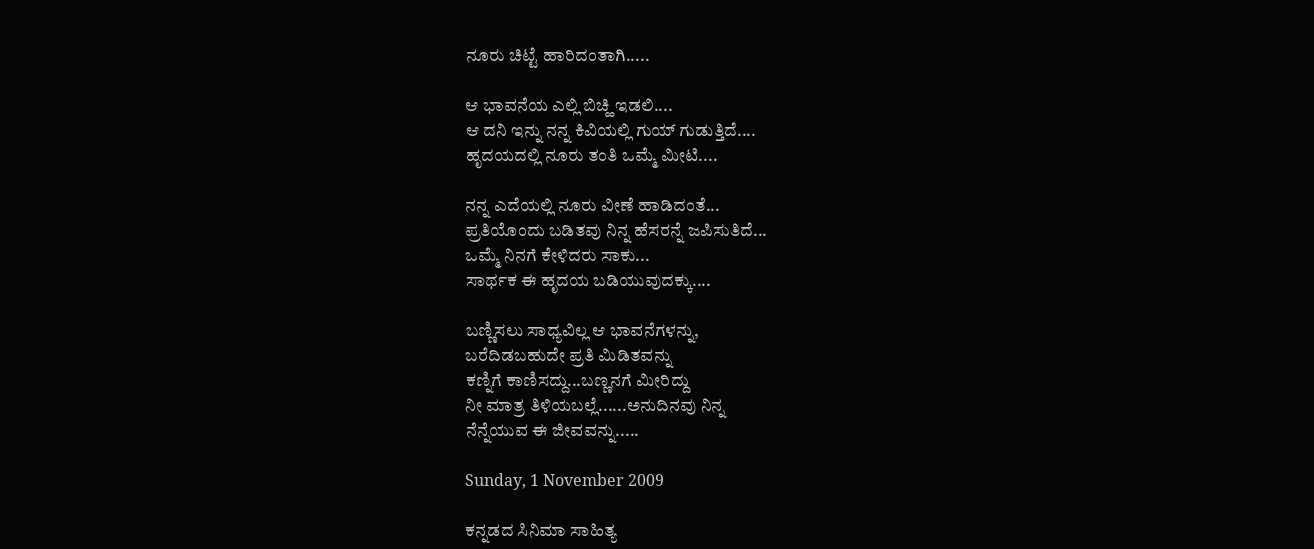ನೂರು ಚಿಟ್ಟೆ ಹಾರಿದಂತಾಗಿ.....

ಆ ಭಾವನೆಯ ಎಲ್ಲಿ ಬಿಚ್ಹಿ ಇಡಲಿ....
ಆ ದನಿ ಇನ್ನು ನನ್ನ ಕಿವಿಯಲ್ಲಿ ಗುಯ್ ಗುಡುತ್ತಿದೆ....
ಹೃದಯದಲ್ಲಿ ನೂರು ತಂತಿ ಒಮ್ಮೆ ಮೀಟಿ....

ನನ್ನ ಎದೆಯಲ್ಲಿ ನೂರು ವೀಣೆ ಹಾಡಿದಂತೆ...
ಪ್ರತಿಯೊಂದು ಬಡಿತವು ನಿನ್ನ ಹೆಸರನ್ನೆ ಜಪಿಸುತಿದೆ...
ಒಮ್ಮೆ ನಿನಗೆ ಕೇಳಿದರು ಸಾಕು...
ಸಾರ್ಥಕ ಈ ಹೃದಯ ಬಡಿಯುವುದಕ್ಕು....

ಬಣ್ಣಿಸಲು ಸಾಧ್ಯವಿಲ್ಲ ಆ ಭಾವನೆಗಳನ್ನು,
ಬರೆದಿಡಬಹುದೇ ಪ್ರತಿ ಮಿಡಿತವನ್ನು
ಕಣ್ನಿಗೆ ಕಾಣಿಸದ್ದು...ಬಣ್ಣನಗೆ ಮೀರಿದ್ದು
ನೀ ಮಾತ್ರ ತಿಳಿಯಬಲ್ಲೆ......ಅನುದಿನವು ನಿನ್ನ
ನೆನ್ನೆಯುವ ಈ ಜೀವವನ್ನು.....

Sunday, 1 November 2009

ಕನ್ನಡದ ಸಿನಿಮಾ ಸಾಹಿತ್ಯ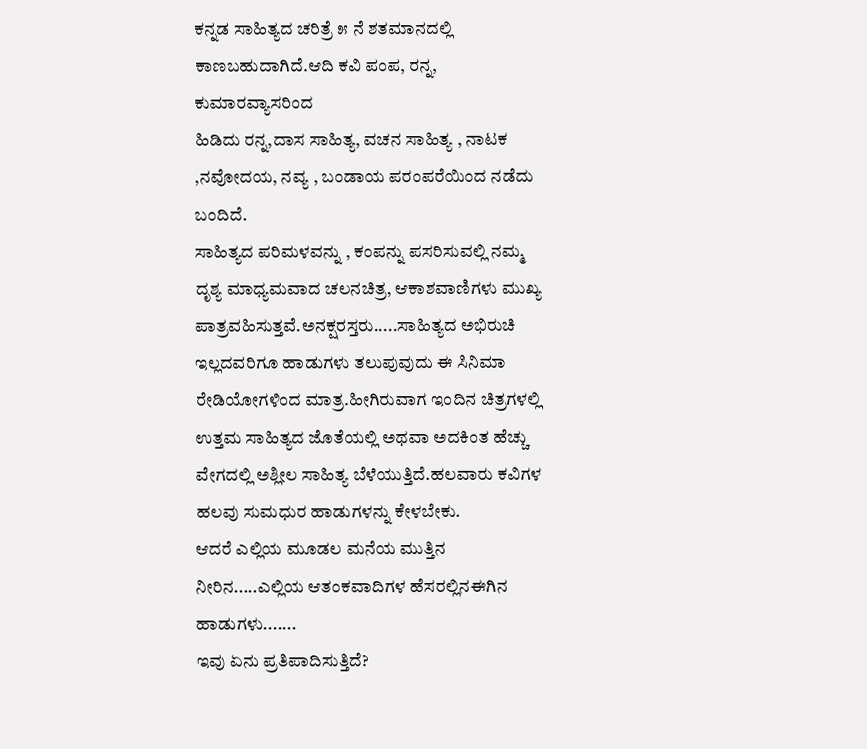ಕನ್ನಡ ಸಾಹಿತ್ಯದ ಚರಿತ್ರೆ ೫ ನೆ ಶತಮಾನದಲ್ಲಿ ಕಾಣಬಹುದಾಗಿದೆ.ಆದಿ ಕವಿ ಪಂಪ, ರನ್ನ, ಕುಮಾರವ್ಯಾಸರಿಂದ
ಹಿಡಿದು ರನ್ನ,ದಾಸ ಸಾಹಿತ್ಯ, ವಚನ ಸಾಹಿತ್ಯ , ನಾಟಕ ,ನವೋದಯ, ನವ್ಯ , ಬಂಡಾಯ ಪರಂಪರೆಯಿಂದ ನಡೆದು ಬಂದಿದೆ.
ಸಾಹಿತ್ಯದ ಪರಿಮಳವನ್ನು , ಕಂಪನ್ನು ಪಸರಿಸುವಲ್ಲಿ ನಮ್ಮ ದೃಶ್ಯ ಮಾಧ್ಯಮವಾದ ಚಲನಚಿತ್ರ, ಆಕಾಶವಾಣಿಗಳು ಮುಖ್ಯ ಪಾತ್ರವಹಿಸುತ್ತವೆ.ಅನಕ್ಷರಸ್ತರು.....ಸಾಹಿತ್ಯದ ಅಭಿರುಚಿ ಇಲ್ಲದವರಿಗೂ ಹಾಡುಗಳು ತಲುಪುವುದು ಈ ಸಿನಿಮಾ ರೇಡಿಯೋಗಳಿಂದ ಮಾತ್ರ.ಹೀಗಿರುವಾಗ ಇಂದಿನ ಚಿತ್ರಗಳಲ್ಲಿ ಉತ್ತಮ ಸಾಹಿತ್ಯದ ಜೊತೆಯಲ್ಲಿ ಅಥವಾ ಅದಕಿಂತ ಹೆಚ್ಚು ವೇಗದಲ್ಲಿ ಅಶ್ಲೀಲ ಸಾಹಿತ್ಯ ಬೆಳೆಯುತ್ತಿದೆ.ಹಲವಾರು ಕವಿಗಳ ಹಲವು ಸುಮಧುರ ಹಾಡುಗಳನ್ನು ಕೇಳಬೇಕು.
ಆದರೆ ಎಲ್ಲಿಯ ಮೂಡಲ ಮನೆಯ ಮುತ್ತಿನ ನೀರಿನ.....ಎಲ್ಲಿಯ ಆತಂಕವಾದಿಗಳ ಹೆಸರಲ್ಲಿನಈಗಿನ ಹಾಡುಗಳು.......
ಇವು ಏನು ಪ್ರತಿಪಾದಿಸುತ್ತಿದೆ?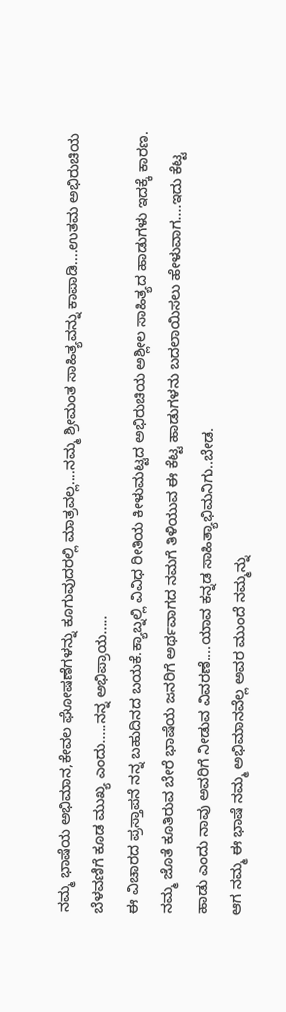ನಮ್ಮ ಭಾಷೆಯ ಅಭಿಮಾನ,ಕೇವಲ ಘೋಷಣೆಗಳನ್ನು ಕೂಗುವುದರಲ್ಲಿ ಮಾತ್ರವಲ್ಲ....ನಮ್ಮ ಶ್ರೀಮಂತ ಸಾಹಿತ್ಯವನ್ನು ಕಾಪಾಡಿ....ಉತಮ ಅಭಿರುಚಿಯ ಬೆಳವಣಿಗೆ ಕೂಡ ಮುಖ್ಯ ಎಂದು.....ನನ್ನ ಅಭಿಪ್ರಾಯ.....
ಈ ವಿಚಾರದ ಪ್ರಸ್ತಾಪನೆ ನನ್ನ ಬಹುದಿನದ ಬಯಕೆ.ಕ್ಯಾಬ್ನಲ್ಲಿ ವಿವಿಧ ರೀತಿಯ ಕೀಳುಮಟ್ಟದ ಅಭಿರುಚಿಯ ಅಶ್ಲೀಲ ಸಾಹಿತ್ಯದ ಹಾಡುಗಳು ಇದಕ್ಕೆ ಕಾರಣ.
ನಮ್ಮ ಜೊತೆ ಕೂತಿರುವ ಬೇರೆ ಭಾಷೆಯ ಜನರಿಗೆ ಅರ್ಥವಾಗದ ನಮಗೆ ತಿಳಿಯುವ ಈ ಕೆಟ್ಟ ಹಾಡುಗಳನು ಬದಲಾಯಿಸಲು ಹೇಳುವಾಗ....ಇದು ಕೆಟ್ಟ ಹಾಡು ಎಂದು ನಾವು ಅವರಿಗೆ ನೀಡುವ ವಿವರಣೆ....ಯಾವ ಕನ್ನಡ ಸಾಹಿತ್ಯಾಭಿಮನಿಗು..ಬೇಡ.
ಆಗ ನಮ್ಮ ಈ ಭಾಷೆ ನಮ್ಮ ಅಭಿಮಾನವೆಲ್ಲ ಅವರ ಮುಂದೆ ನಮ್ಮನ್ನು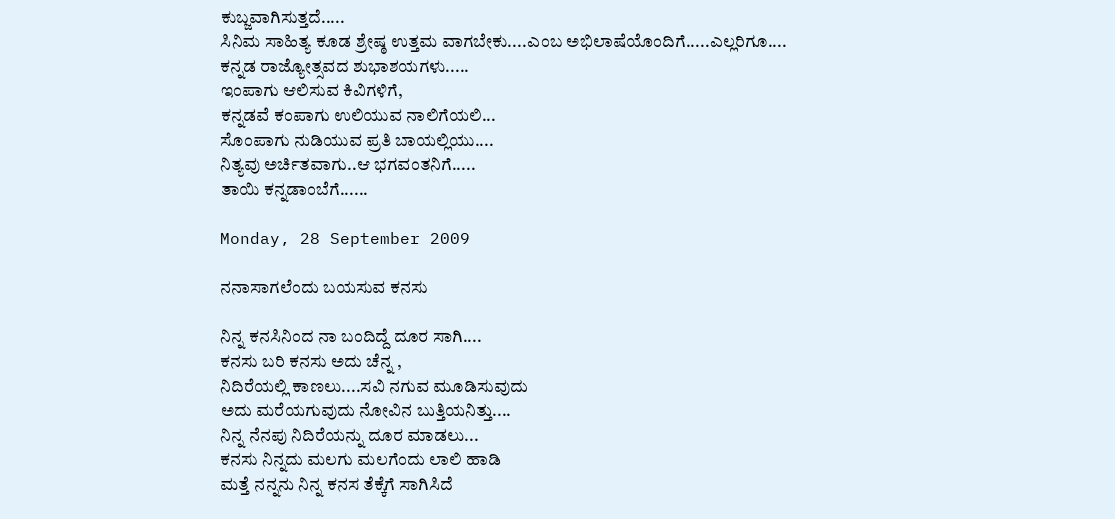ಕುಬ್ಜವಾಗಿಸುತ್ತದೆ.....
ಸಿನಿಮ ಸಾಹಿತ್ಯ ಕೂಡ ಶ್ರೇಷ್ಠ ಉತ್ತಮ ವಾಗಬೇಕು....ಎಂಬ ಅಭಿಲಾಷೆಯೊಂದಿಗೆ.....ಎಲ್ಲರಿಗೂ....
ಕನ್ನಡ ರಾಜ್ಯೋತ್ಸವದ ಶುಭಾಶಯಗಳು.....
ಇಂಪಾಗು ಆಲಿಸುವ ಕಿವಿಗಳಿಗೆ,
ಕನ್ನಡವೆ ಕಂಪಾಗು ಉಲಿಯುವ ನಾಲಿಗೆಯಲಿ...
ಸೊಂಪಾಗು ನುಡಿಯುವ ಪ್ರತಿ ಬಾಯಲ್ಲಿಯು....
ನಿತ್ಯವು ಅರ್ಚಿತವಾಗು..ಆ ಭಗವಂತನಿಗೆ.....
ತಾಯಿ ಕನ್ನಡಾಂಬೆಗೆ......

Monday, 28 September 2009

ನನಾಸಾಗಲೆಂದು ಬಯಸುವ ಕನಸು

ನಿನ್ನ ಕನಸಿನಿಂದ ನಾ ಬಂದಿದ್ದೆ ದೂರ ಸಾಗಿ....
ಕನಸು ಬರಿ ಕನಸು ಅದು ಚೆನ್ನ ,
ನಿದಿರೆಯಲ್ಲಿ ಕಾಣಲು....ಸವಿ ನಗುವ ಮೂಡಿಸುವುದು
ಅದು ಮರೆಯಗುವುದು ನೋವಿನ ಬುತ್ತಿಯನಿತ್ತು....
ನಿನ್ನ ನೆನಪು ನಿದಿರೆಯನ್ನು ದೂರ ಮಾಡಲು...
ಕನಸು ನಿನ್ನದು ಮಲಗು ಮಲಗೆಂದು ಲಾಲಿ ಹಾಡಿ
ಮತ್ತೆ ನನ್ನನು ನಿನ್ನ ಕನಸ ತೆಕ್ಕೆಗೆ ಸಾಗಿಸಿದೆ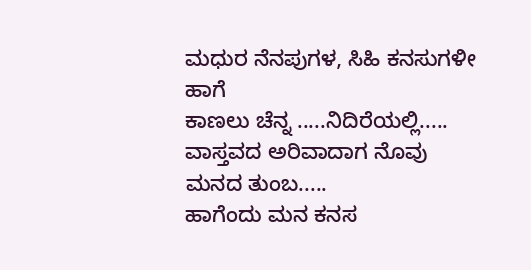ಮಧುರ ನೆನಪುಗಳ, ಸಿಹಿ ಕನಸುಗಳೀ ಹಾಗೆ
ಕಾಣಲು ಚೆನ್ನ .....ನಿದಿರೆಯಲ್ಲಿ.....
ವಾಸ್ತವದ ಅರಿವಾದಾಗ ನೊವು ಮನದ ತುಂಬ.....
ಹಾಗೆಂದು ಮನ ಕನಸ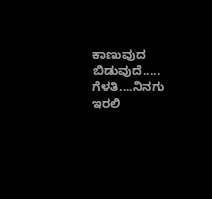ಕಾಣುವುದ ಬಿಡುವುದೆ.....
ಗೆಳತಿ....ನಿನಗು ಇರಲಿ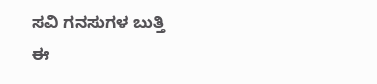ಸವಿ ಗನಸುಗಳ ಬುತ್ತಿ
ಈ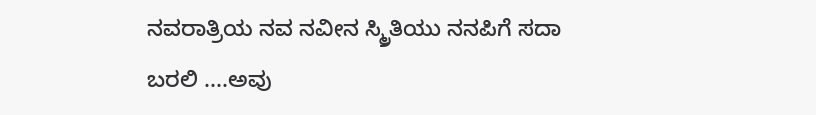ನವರಾತ್ರಿಯ ನವ ನವೀನ ಸ್ಮ್ರಿತಿಯು ನನಪಿಗೆ ಸದಾ
ಬರಲಿ ....ಅವು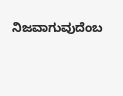ನಿಜವಾಗುವುದೆಂಬ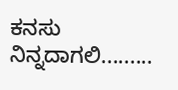ಕನಸು ನಿನ್ನದಾಗಲಿ.........